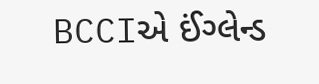BCCIએ ઈંગ્લેન્ડ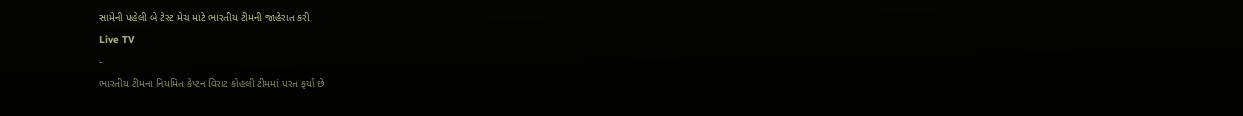સામેની પહેલી બે ટેસ્ટ મેચ માટે ભારતીય ટીમની જાહેરાત કરી
Live TV
-
ભારતીય ટીમના નિયમિત કેપ્ટન વિરાટ કોહલી ટીમમાં પરત ફર્યા છે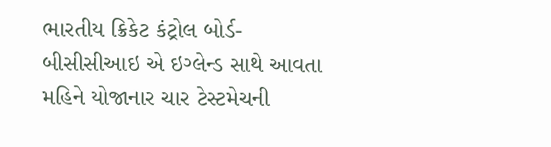ભારતીય ક્રિકેટ કંટ્રોલ બોર્ડ- બીસીસીઆઇ એ ઇગ્લેન્ડ સાથે આવતા મહિને યોજાનાર ચાર ટેસ્ટમેચની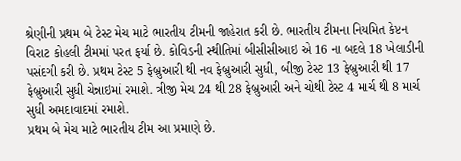શ્રેણીની પ્રથમ બે ટેસ્ટ મેચ માટે ભારતીય ટીમની જાહેરાત કરી છે. ભારતીય ટીમના નિયમિત કેપ્ટન વિરાટ કોહલી ટીમમાં પરત ફર્યા છે. કોવિડની સ્થીતિમાં બીસીસીઆઇ એ 16 ના બદલે 18 ખેલાડીની પસંદગી કરી છે. પ્રથમ ટેસ્ટ 5 ફેબ્રુઆરી થી નવ ફેબ્રુઆરી સુધી, બીજી ટેસ્ટ 13 ફેબ્રુઆરી થી 17 ફેબ્રુઆરી સુધી ચેન્નાઇમાં રમાશે. ત્રીજી મેચ 24 થી 28 ફેબ્રુઆરી અને ચોથી ટેસ્ટ 4 માર્ચ થી 8 માર્ચ સુધી અમદાવાદમાં રમાશે.
પ્રથમ બે મેચ માટે ભારતીય ટીમ આ પ્રમાણે છે.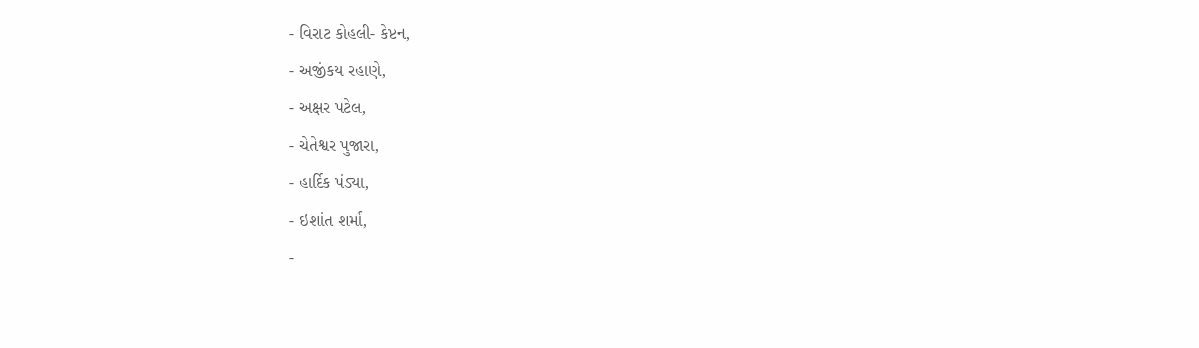- વિરાટ કોહલી- કેપ્ટન,
- અજીંકય રહાણે,
- અક્ષર પટેલ,
- ચેતેશ્વર પુજારા,
- હાર્દિક પંડ્યા,
- ઇશાંત શર્મા,
-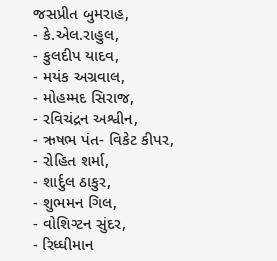જસપ્રીત બુમરાહ,
- કે.એલ.રાહુલ,
- કુલદીપ યાદવ,
- મયંક અગ્રવાલ,
- મોહમ્મદ સિરાજ,
- રવિચંદ્રન અશ્વીન,
- ઋષભ પંત- વિકેટ કીપર,
- રોહિત શર્મા,
- શાર્દુલ ઠાકુર,
- શુભમન ગિલ,
- વોશિગ્ટન સુંદર,
- રિધ્ધીમાન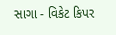સાગા - વિકેટ કિપર